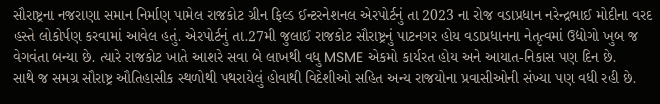સૌરાષ્ટ્રના નજરાણા સમાન નિર્માણ પામેલ રાજકોટ ગ્રીન ફિલ્ડ ઈન્ટરનેશનલ એરપોર્ટનું તા 2023 ના રોજ વડાપ્રધાન નરેન્દ્રભાઈ મોદીના વરદ હસ્તે લોકોર્પણ કરવામાં આવેલ હતું. એરપોર્ટનું તા.27મી જુલાઈ રાજકોટ સૌરાષ્ટ્રનું પાટનગર હોય વડાપ્રધાનના નેતૃત્વમાં ઉદ્યોગો ખુબ જ વેગવંતા બન્યા છે. ત્યારે રાજકોટ ખાતે આશરે સવા બે લાખથી વધુ MSME એકમો કાર્યરત હોય અને આયાત-નિકાસ પણ દિન છે.
સાથે જ સમગ્ર સૌરાષ્ટ્ર ઔતિહાસીક સ્થળોથી પથરાયેલું હોવાથી વિદેશીઓ સહિત અન્ય રાજયોના પ્રવાસીઓની સંખ્યા પણ વધી રહી છે.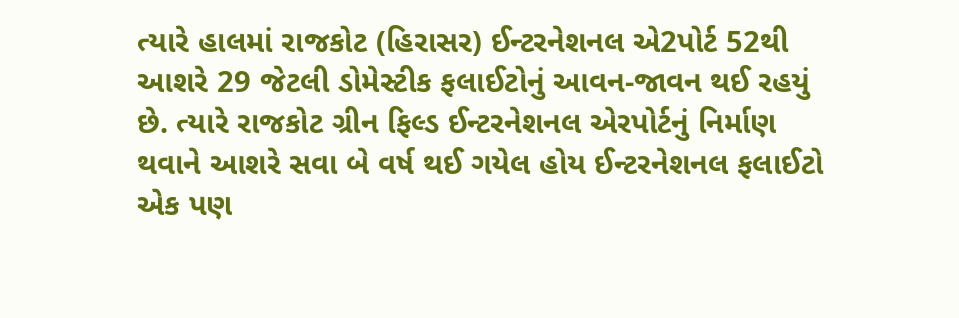ત્યારે હાલમાં રાજકોટ (હિરાસર) ઈન્ટરનેશનલ એ2પોર્ટ 52થી આશરે 29 જેટલી ડોમેસ્ટીક ફલાઈટોનું આવન-જાવન થઈ રહયું છે. ત્યારે રાજકોટ ગ્રીન ફિલ્ડ ઈન્ટરનેશનલ એરપોર્ટનું નિર્માણ થવાને આશરે સવા બે વર્ષ થઈ ગયેલ હોય ઈન્ટરનેશનલ ફલાઈટો એક પણ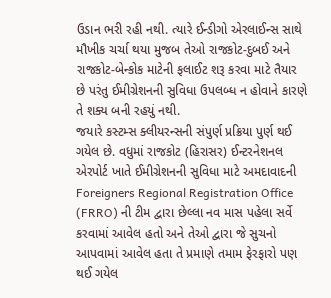ઉડાન ભરી રહી નથી. ત્યારે ઈન્ડીગો એરલાઈન્સ સાથે મૌખીક ચર્ચા થયા મુજબ તેઓ રાજકોટ-દુબઈ અને રાજકોટ-બેન્કોક માટેની ફલાઈટ શરૂ કરવા માટે તૈયાર છે પરંતુ ઈમીગ્રેશનની સુવિધા ઉપલબ્ધ ન હોવાને કારણે તે શક્ય બની રહયું નથી.
જયારે કસ્ટમ્સ ક્લીયરન્સની સંપુર્ણ પ્રક્રિયા પુર્ણ થઈ ગયેલ છે. વધુમાં રાજકોટ (હિરાસર) ઈન્ટરનેશનલ એરપોર્ટ ખાતે ઈમીગ્રેશનની સુવિધા માટે અમદાવાદની Foreigners Regional Registration Office (FRRO) ની ટીમ દ્વારા છેલ્લા નવ માસ પહેલા સર્વે કરવામાં આવેલ હતો અને તેઓ દ્વારા જે સુચનો આપવામાં આવેલ હતા તે પ્રમાણે તમામ ફેરફારો પણ થઈ ગયેલ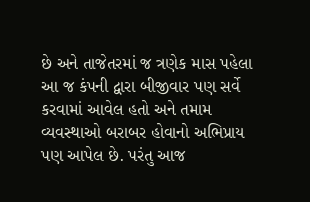છે અને તાજેતરમાં જ ત્રણેક માસ પહેલા આ જ કંપની દ્વારા બીજીવાર પણ સર્વે કરવામાં આવેલ હતો અને તમામ વ્યવસ્થાઓ બરાબર હોવાનો અભિપ્રાય પણ આપેલ છે. પરંતુ આજ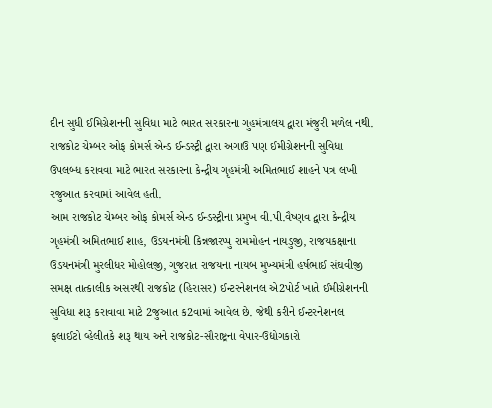દીન સુધી ઈમિગ્રેશનની સુવિધા માટે ભારત સરકારના ગુહમંત્રાલય દ્વારા મંજુરી મળેલ નથી. રાજકોટ ચેમ્બર ઓફ કોમર્સ એન્ડ ઈન્ડસ્ટ્રી દ્વારા અગાઉ પણ ઈમીગ્રેશનની સુવિધા ઉપલબ્ધ કરાવવા માટે ભારત સરકારના કેન્દ્રીય ગૃહમંત્રી અમિતભાઈ શાહને પત્ર લખી રજુઆત કરવામાં આવેલ હતી.
આમ રાજકોટ ચેમ્બર ઓફ કોમર્સ એન્ડ ઈન્ડસ્ટ્રીના પ્રમુખ વી.પી.વૈષ્ણવ દ્વારા કેન્દ્રીય ગૃહમંત્રી અમિતભાઈ શાહ, ઉડયનમંત્રી કિન્નજારપ્પુ રામમોહન નાયડુજી, રાજયકક્ષાના ઉડયનમંત્રી મુરલીધર મોહોલજી, ગુજરાત રાજયના નાયબ મુખ્યમંત્રી હર્ષભાઈ સંઘવીજી સમક્ષ તાત્કાલીક અસરથી રાજકોટ (હિરાસર) ઈન્ટરનેશનલ એ2પોર્ટ ખાતે ઈમીગ્રેશનની સુવિધા શરૂ કરાવાવા માટે 2જુઆત ક2વામાં આવેલ છે. જેથી કરીને ઈન્ટરનેશનલ ફલાઈટો વ્હેલીતકે શરૂ થાય અને રાજકોટ-સૌરાષ્ટ્રના વેપાર-ઉદ્યોગકારો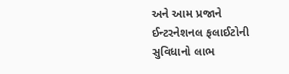અને આમ પ્રજાને ઈન્ટરનેશનલ ફલાઈટોની સુવિધાનો લાભ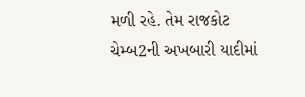મળી રહે. તેમ રાજકોટ ચેમ્બ2ની અખબારી યાદીમાં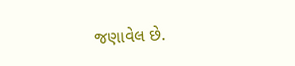જણાવેલ છે.